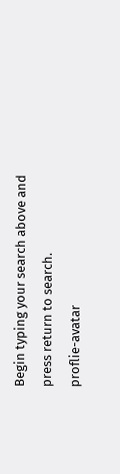Begin typing your search above and press return to search.
proflie-avatar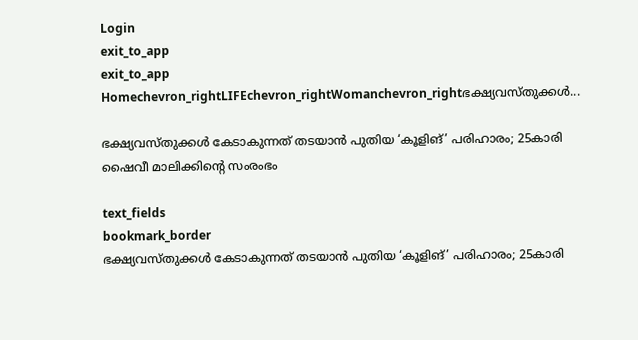Login
exit_to_app
exit_to_app
Homechevron_rightLIFEchevron_rightWomanchevron_rightഭക്ഷ്യവസ്തുക്കൾ...

ഭക്ഷ്യവസ്തുക്കൾ കേടാകുന്നത് തടയാൻ പുതിയ ‘കൂളിങ്’ പരിഹാരം; 25കാരി ഷൈവീ മാലിക്കിന്‍റെ സംരംഭം

text_fields
bookmark_border
ഭക്ഷ്യവസ്തുക്കൾ കേടാകുന്നത് തടയാൻ പുതിയ ‘കൂളിങ്’ പരിഹാരം; 25കാരി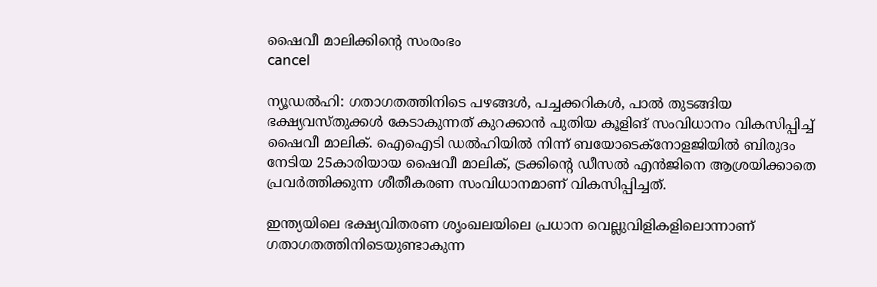ഷൈവീ മാലിക്കിന്‍റെ സംരംഭം
cancel

ന്യൂഡൽഹി: ഗതാഗതത്തിനിടെ പഴങ്ങൾ, പച്ചക്കറികൾ, പാൽ തുടങ്ങിയ ഭക്ഷ്യവസ്തുക്കൾ കേടാകുന്നത് കുറക്കാൻ പുതിയ കൂളിങ് സംവിധാനം വികസിപ്പിച്ച് ഷൈവീ മാലിക്. ഐഐടി ഡൽഹിയിൽ നിന്ന് ബയോടെക്നോളജിയിൽ ബിരുദം നേടിയ 25കാരിയായ ഷൈവീ മാലിക്, ട്രക്കിന്റെ ഡീസൽ എൻജിനെ ആശ്രയിക്കാതെ പ്രവർത്തിക്കുന്ന ശീതീകരണ സംവിധാനമാണ് വികസിപ്പിച്ചത്.

ഇന്ത്യയിലെ ഭക്ഷ്യവിതരണ ശൃംഖലയിലെ പ്രധാന വെല്ലുവിളികളിലൊന്നാണ് ഗതാഗതത്തിനിടെയുണ്ടാകുന്ന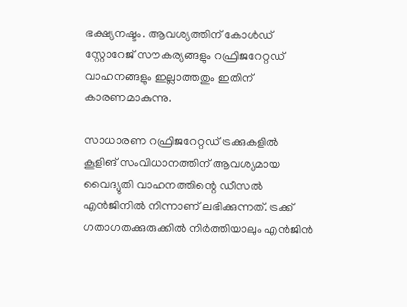ഭക്ഷ്യനഷ്ടം. ആവശ്യത്തിന് കോൾഡ് സ്റ്റോറേജ് സൗകര്യങ്ങളും റഫ്രിജറേറ്റഡ് വാഹനങ്ങളും ഇല്ലാത്തതും ഇതിന് കാരണമാകുന്നു.

സാധാരണ റഫ്രിജറേറ്റഡ് ട്രക്കുകളിൽ കൂളിങ് സംവിധാനത്തിന് ആവശ്യമായ വൈദ്യുതി വാഹനത്തിന്റെ ഡീസൽ എൻജിനിൽ നിന്നാണ് ലഭിക്കുന്നത്. ട്രക്ക് ഗതാഗതക്കുരുക്കിൽ നിർത്തിയാലും എൻജിൻ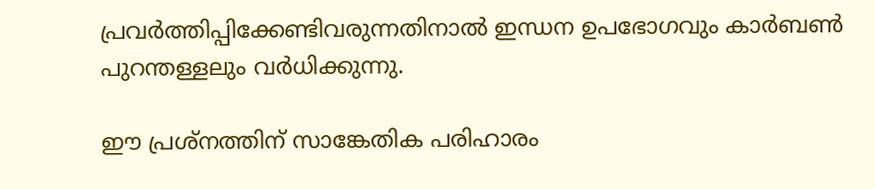പ്രവർത്തിപ്പിക്കേണ്ടിവരുന്നതിനാൽ ഇന്ധന ഉപഭോഗവും കാർബൺ പുറന്തള്ളലും വർധിക്കുന്നു.

ഈ പ്രശ്നത്തിന് സാങ്കേതിക പരിഹാരം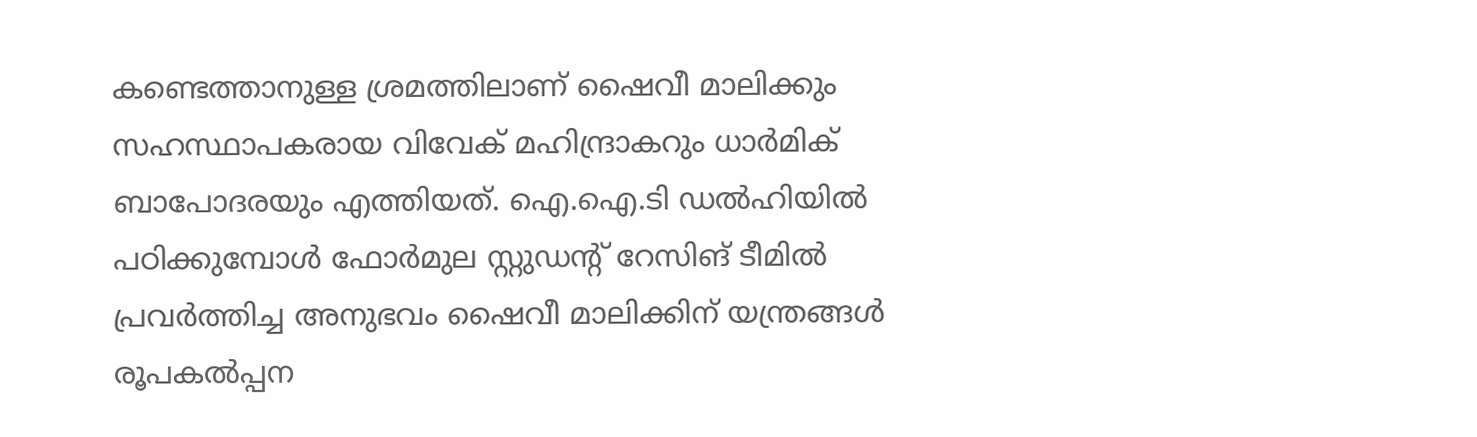കണ്ടെത്താനുള്ള ശ്രമത്തിലാണ് ഷൈവീ മാലിക്കും സഹസ്ഥാപകരായ വിവേക് മഹിന്ദ്രാകറും ധാർമിക് ബാപോദരയും എത്തിയത്. ഐ.ഐ.ടി ഡൽഹിയിൽ പഠിക്കുമ്പോൾ ഫോർമുല സ്റ്റുഡന്റ് റേസിങ് ടീമിൽ പ്രവർത്തിച്ച അനുഭവം ഷൈവീ മാലിക്കിന് യന്ത്രങ്ങൾ രൂപകൽപ്പന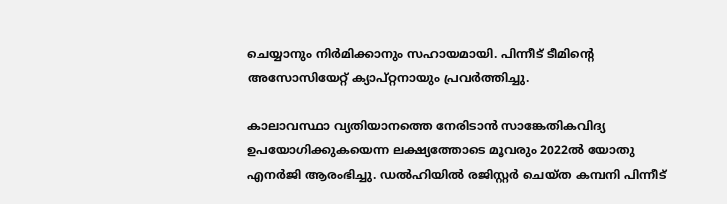ചെയ്യാനും നിർമിക്കാനും സഹായമായി. പിന്നീട് ടീമിന്റെ അസോസിയേറ്റ് ക്യാപ്റ്റനായും പ്രവർത്തിച്ചു.

കാലാവസ്ഥാ വ്യതിയാനത്തെ നേരിടാൻ സാങ്കേതികവിദ്യ ഉപയോഗിക്കുകയെന്ന ലക്ഷ്യത്തോടെ മൂവരും 2022ൽ യോതു എനർജി ആരംഭിച്ചു. ഡൽഹിയിൽ രജിസ്റ്റർ ചെയ്ത കമ്പനി പിന്നീട്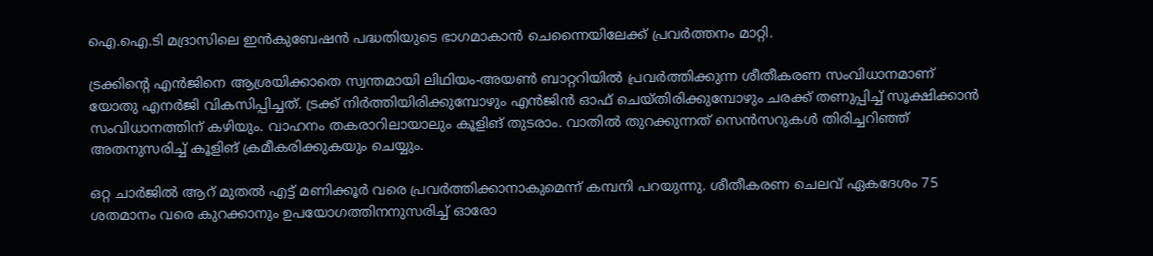ഐ.ഐ.ടി മദ്രാസിലെ ഇൻകുബേഷൻ പദ്ധതിയുടെ ഭാഗമാകാൻ ചെന്നൈയിലേക്ക് പ്രവർത്തനം മാറ്റി.

ട്രക്കിന്റെ എൻജിനെ ആശ്രയിക്കാതെ സ്വന്തമായി ലിഥിയം-അയൺ ബാറ്ററിയിൽ പ്രവർത്തിക്കുന്ന ശീതീകരണ സംവിധാനമാണ് യോതു എനർജി വികസിപ്പിച്ചത്. ട്രക്ക് നിർത്തിയിരിക്കുമ്പോഴും എൻജിൻ ഓഫ് ചെയ്തിരിക്കുമ്പോഴും ചരക്ക് തണുപ്പിച്ച് സൂക്ഷിക്കാൻ സംവിധാനത്തിന് കഴിയും. വാഹനം തകരാറിലായാലും കൂളിങ് തുടരാം. വാതിൽ തുറക്കുന്നത് സെൻസറുകൾ തിരിച്ചറിഞ്ഞ് അതനുസരിച്ച് കൂളിങ് ക്രമീകരിക്കുകയും ചെയ്യും.

ഒറ്റ ചാർജിൽ ആറ് മുതൽ എട്ട് മണിക്കൂർ വരെ പ്രവർത്തിക്കാനാകുമെന്ന് കമ്പനി പറയുന്നു. ശീതീകരണ ചെലവ് ഏകദേശം 75 ശതമാനം വരെ കുറക്കാനും ഉപയോഗത്തിനനുസരിച്ച് ഓരോ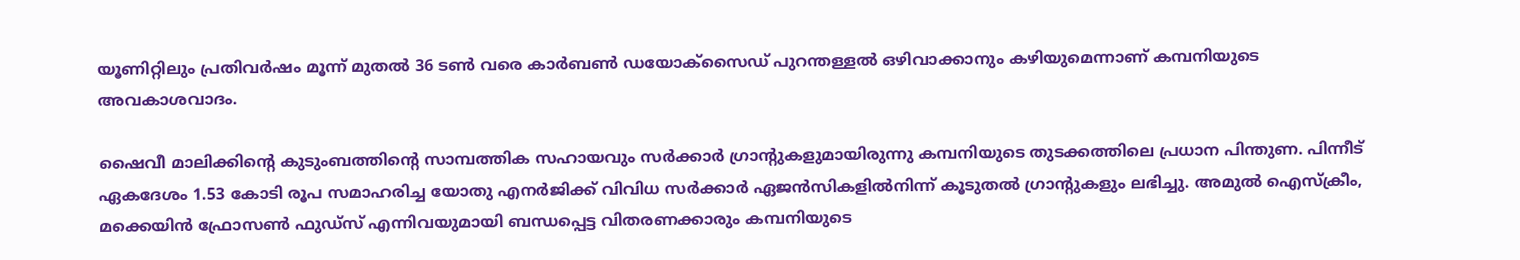യൂണിറ്റിലും പ്രതിവർഷം മൂന്ന് മുതൽ 36 ടൺ വരെ കാർബൺ ഡയോക്സൈഡ് പുറന്തള്ളൽ ഒഴിവാക്കാനും കഴിയുമെന്നാണ് കമ്പനിയുടെ അവകാശവാദം.

ഷൈവീ മാലിക്കിന്റെ കുടുംബത്തിന്റെ സാമ്പത്തിക സഹായവും സർക്കാർ ഗ്രാന്റുകളുമായിരുന്നു കമ്പനിയുടെ തുടക്കത്തിലെ പ്രധാന പിന്തുണ. പിന്നീട് ഏകദേശം 1.53 കോടി രൂപ സമാഹരിച്ച യോതു എനർജിക്ക് വിവിധ സർക്കാർ ഏജൻസികളിൽനിന്ന് കൂടുതൽ ഗ്രാന്റുകളും ലഭിച്ചു. അമുൽ ഐസ്ക്രീം, മക്കെയിൻ ഫ്രോസൺ ഫുഡ്സ് എന്നിവയുമായി ബന്ധപ്പെട്ട വിതരണക്കാരും കമ്പനിയുടെ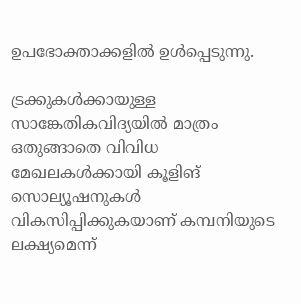ഉപഭോക്താക്കളിൽ ഉൾപ്പെടുന്നു.

ട്രക്കുകൾക്കായുള്ള സാങ്കേതികവിദ്യയിൽ മാത്രം ഒതുങ്ങാതെ വിവിധ മേഖലകൾക്കായി കൂളിങ് സൊല്യൂഷനുകൾ വികസിപ്പിക്കുകയാണ് കമ്പനിയുടെ ലക്ഷ്യമെന്ന്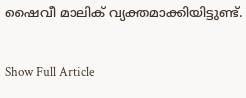ഷൈവീ മാലിക് വ്യക്തമാക്കിയിട്ടുണ്ട്.

Show Full Article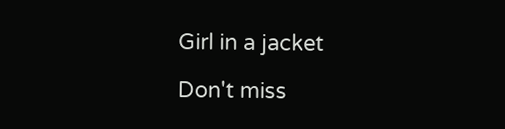Girl in a jacket

Don't miss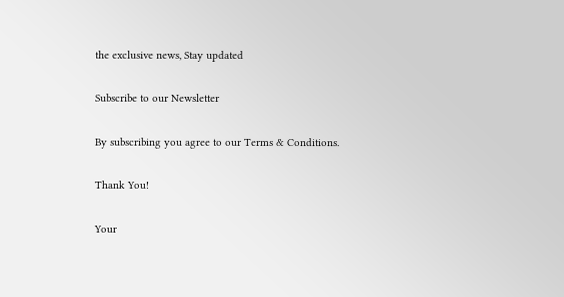the exclusive news, Stay updated

Subscribe to our Newsletter

By subscribing you agree to our Terms & Conditions.

Thank You!

Your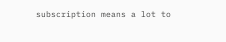subscription means a lot to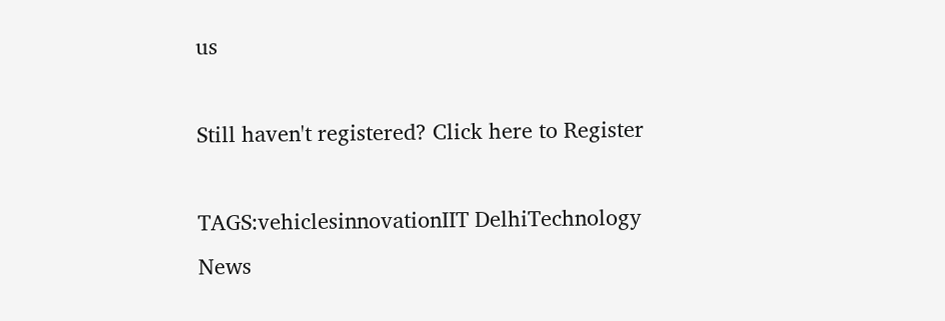us

Still haven't registered? Click here to Register

TAGS:vehiclesinnovationIIT DelhiTechnology
News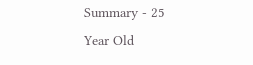Summary - 25 Year Old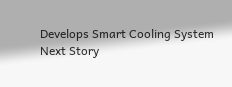Develops Smart Cooling System
Next Story